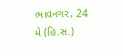ભાવનગર, 24 મે (હિ.સ.)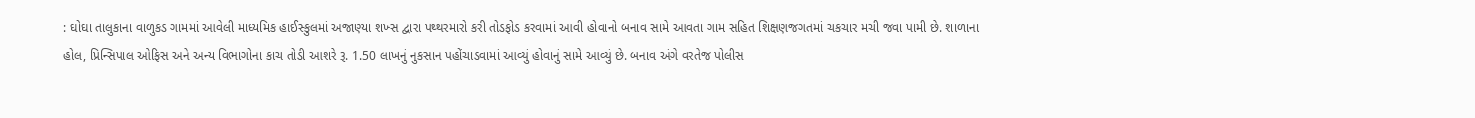: ઘોઘા તાલુકાના વાળુકડ ગામમાં આવેલી માધ્યમિક હાઈસ્કુલમાં અજાણ્યા શખ્સ દ્વારા પથ્થરમારો કરી તોડફોડ કરવામાં આવી હોવાનો બનાવ સામે આવતા ગામ સહિત શિક્ષણજગતમાં ચકચાર મચી જવા પામી છે. શાળાના હોલ, પ્રિન્સિપાલ ઓફિસ અને અન્ય વિભાગોના કાચ તોડી આશરે રૂ. 1.50 લાખનું નુકસાન પહોંચાડવામાં આવ્યું હોવાનું સામે આવ્યું છે. બનાવ અંગે વરતેજ પોલીસ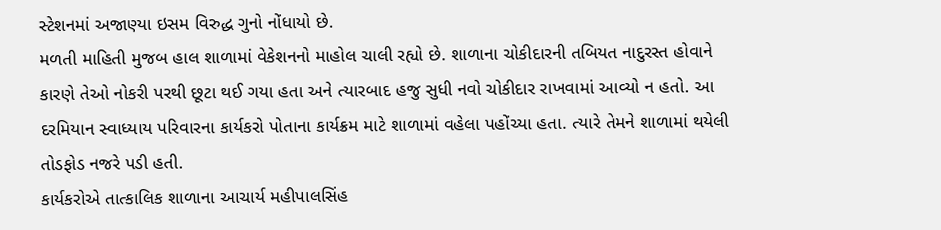સ્ટેશનમાં અજાણ્યા ઇસમ વિરુદ્ધ ગુનો નોંધાયો છે.
મળતી માહિતી મુજબ હાલ શાળામાં વેકેશનનો માહોલ ચાલી રહ્યો છે. શાળાના ચોકીદારની તબિયત નાદુરસ્ત હોવાને કારણે તેઓ નોકરી પરથી છૂટા થઈ ગયા હતા અને ત્યારબાદ હજુ સુધી નવો ચોકીદાર રાખવામાં આવ્યો ન હતો. આ દરમિયાન સ્વાધ્યાય પરિવારના કાર્યકરો પોતાના કાર્યક્રમ માટે શાળામાં વહેલા પહોંચ્યા હતા. ત્યારે તેમને શાળામાં થયેલી તોડફોડ નજરે પડી હતી.
કાર્યકરોએ તાત્કાલિક શાળાના આચાર્ય મહીપાલસિંહ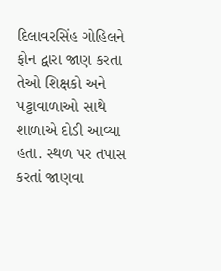દિલાવરસિંહ ગોહિલને ફોન દ્વારા જાણ કરતા તેઓ શિક્ષકો અને પટ્ટાવાળાઓ સાથે શાળાએ દોડી આવ્યા હતા. સ્થળ પર તપાસ કરતાં જાણવા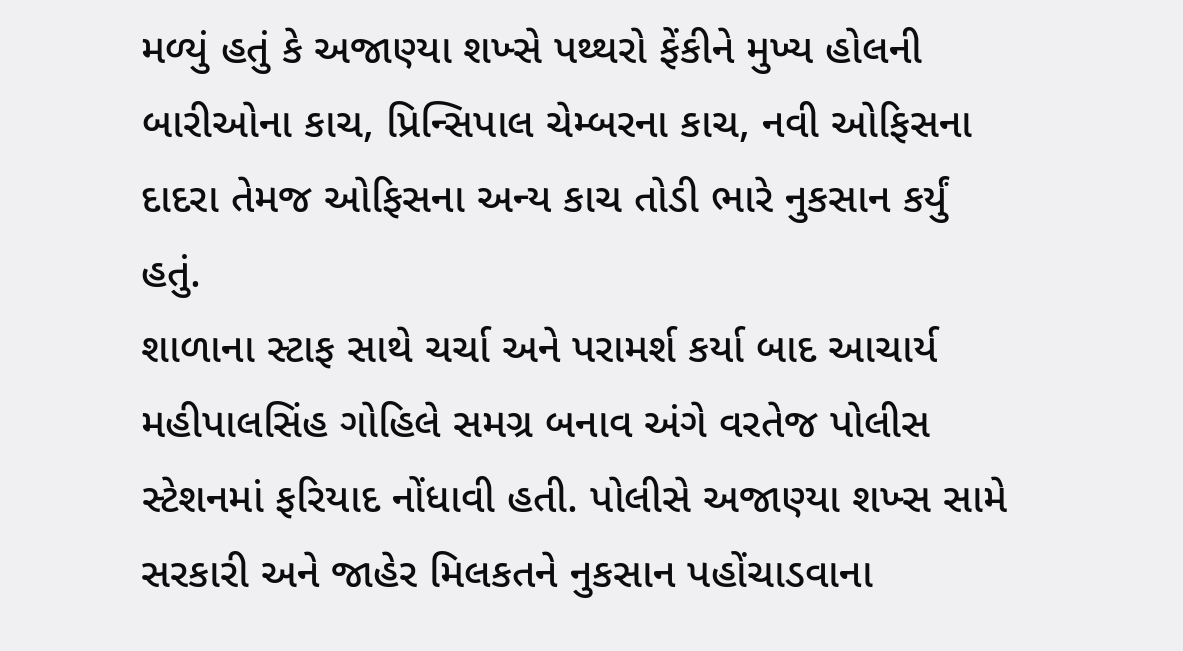મળ્યું હતું કે અજાણ્યા શખ્સે પથ્થરો ફેંકીને મુખ્ય હોલની બારીઓના કાચ, પ્રિન્સિપાલ ચેમ્બરના કાચ, નવી ઓફિસના દાદરા તેમજ ઓફિસના અન્ય કાચ તોડી ભારે નુકસાન કર્યું હતું.
શાળાના સ્ટાફ સાથે ચર્ચા અને પરામર્શ કર્યા બાદ આચાર્ય મહીપાલસિંહ ગોહિલે સમગ્ર બનાવ અંગે વરતેજ પોલીસ સ્ટેશનમાં ફરિયાદ નોંધાવી હતી. પોલીસે અજાણ્યા શખ્સ સામે સરકારી અને જાહેર મિલકતને નુકસાન પહોંચાડવાના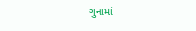ગુનામાં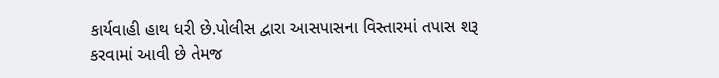કાર્યવાહી હાથ ધરી છે.પોલીસ દ્વારા આસપાસના વિસ્તારમાં તપાસ શરૂ કરવામાં આવી છે તેમજ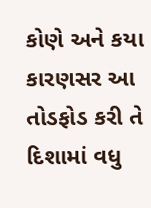કોણે અને કયા કારણસર આ તોડફોડ કરી તે દિશામાં વધુ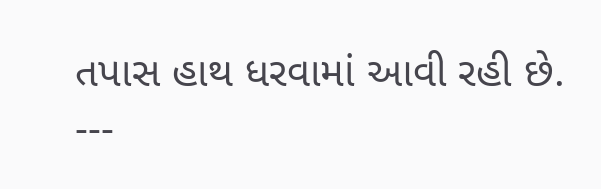તપાસ હાથ ધરવામાં આવી રહી છે.
---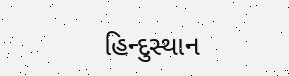હિન્દુસ્થાન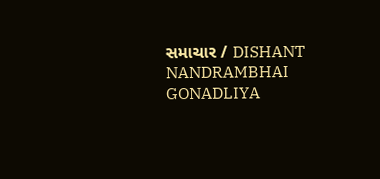સમાચાર / DISHANT NANDRAMBHAI GONADLIYA